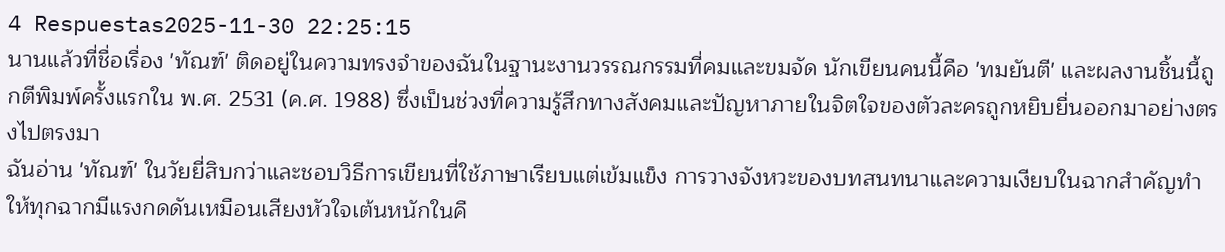4 Respuestas2025-11-30 22:25:15
นานแล้วที่ชื่อเรื่อง 'ทัณฑ์' ติดอยู่ในความทรงจำของฉันในฐานะงานวรรณกรรมที่คมและขมจัด นักเขียนคนนี้คือ 'ทมยันตี' และผลงานชิ้นนี้ถูกตีพิมพ์ครั้งแรกใน พ.ศ. 2531 (ค.ศ. 1988) ซึ่งเป็นช่วงที่ความรู้สึกทางสังคมและปัญหาภายในจิตใจของตัวละครถูกหยิบยื่นออกมาอย่างตรงไปตรงมา
ฉันอ่าน 'ทัณฑ์' ในวัยยี่สิบกว่าและชอบวิธีการเขียนที่ใช้ภาษาเรียบแต่เข้มแข็ง การวางจังหวะของบทสนทนาและความเงียบในฉากสำคัญทำให้ทุกฉากมีแรงกดดันเหมือนเสียงหัวใจเต้นหนักในคื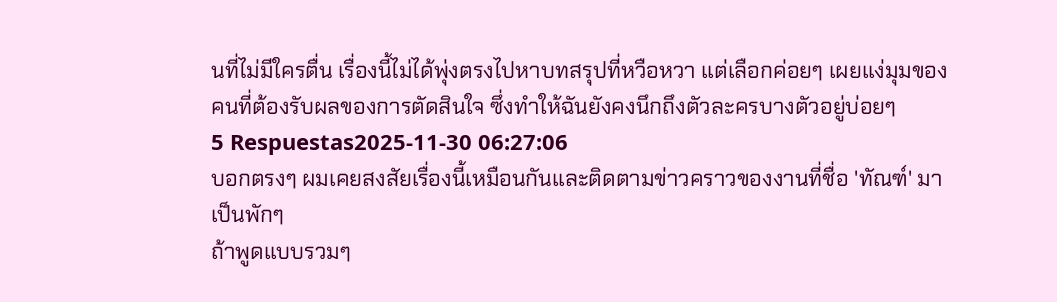นที่ไม่มีใครตื่น เรื่องนี้ไม่ได้พุ่งตรงไปหาบทสรุปที่หวือหวา แต่เลือกค่อยๆ เผยแง่มุมของคนที่ต้องรับผลของการตัดสินใจ ซึ่งทำให้ฉันยังคงนึกถึงตัวละครบางตัวอยู่บ่อยๆ
5 Respuestas2025-11-30 06:27:06
บอกตรงๆ ผมเคยสงสัยเรื่องนี้เหมือนกันและติดตามข่าวคราวของงานที่ชื่อ 'ทัณฑ์' มาเป็นพักๆ
ถ้าพูดแบบรวมๆ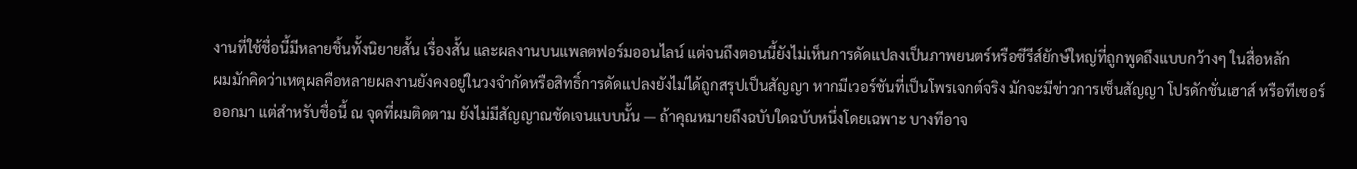งานที่ใช้ชื่อนี้มีหลายชิ้นทั้งนิยายสั้น เรื่องสั้น และผลงานบนแพลตฟอร์มออนไลน์ แต่จนถึงตอนนี้ยังไม่เห็นการดัดแปลงเป็นภาพยนตร์หรือซีรีส์ยักษ์ใหญ่ที่ถูกพูดถึงแบบกว้างๆ ในสื่อหลัก
ผมมักคิดว่าเหตุผลคือหลายผลงานยังคงอยู่ในวงจำกัดหรือสิทธิ์การดัดแปลงยังไม่ได้ถูกสรุปเป็นสัญญา หากมีเวอร์ชันที่เป็นโพรเจกต์จริง มักจะมีข่าวการเซ็นสัญญา โปรดักชั่นเฮาส์ หรือทีเซอร์ออกมา แต่สำหรับชื่อนี้ ณ จุดที่ผมติดตาม ยังไม่มีสัญญาณชัดเจนแบบนั้น — ถ้าคุณหมายถึงฉบับใดฉบับหนึ่งโดยเฉพาะ บางทีอาจ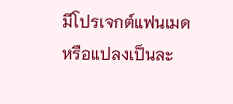มีโปรเจกต์แฟนเมดหรือแปลงเป็นละ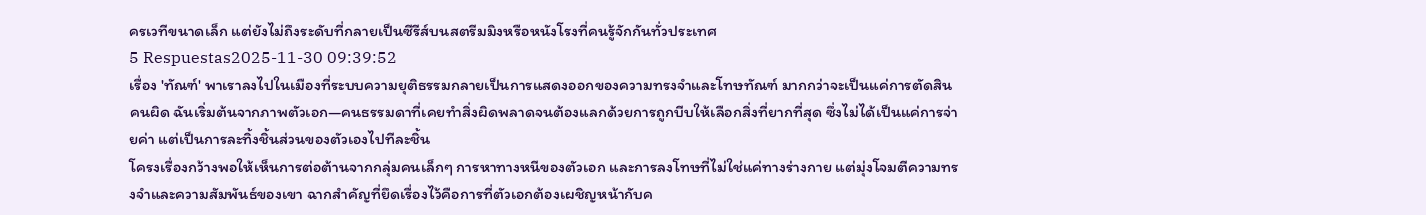ครเวทีขนาดเล็ก แต่ยังไม่ถึงระดับที่กลายเป็นซีรีส์บนสตรีมมิงหรือหนังโรงที่คนรู้จักกันทั่วประเทศ
5 Respuestas2025-11-30 09:39:52
เรื่อง 'ทัณฑ์' พาเราลงไปในเมืองที่ระบบความยุติธรรมกลายเป็นการแสดงออกของความทรงจำและโทษทัณฑ์ มากกว่าจะเป็นแค่การตัดสินคนผิด ฉันเริ่มต้นจากภาพตัวเอก—คนธรรมดาที่เคยทำสิ่งผิดพลาดจนต้องแลกด้วยการถูกบีบให้เลือกสิ่งที่ยากที่สุด ซึ่งไม่ได้เป็นแค่การจ่ายค่า แต่เป็นการละทิ้งชิ้นส่วนของตัวเองไปทีละชิ้น
โครงเรื่องกว้างพอให้เห็นการต่อต้านจากกลุ่มคนเล็กๆ การหาทางหนีของตัวเอก และการลงโทษที่ไม่ใช่แค่ทางร่างกาย แต่มุ่งโจมตีความทรงจำและความสัมพันธ์ของเขา ฉากสำคัญที่ยึดเรื่องไว้คือการที่ตัวเอกต้องเผชิญหน้ากับค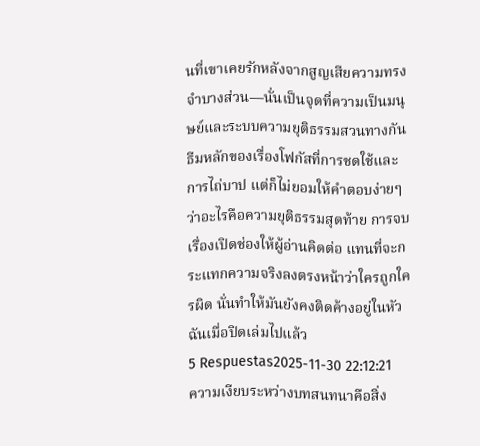นที่เขาเคยรักหลังจากสูญเสียความทรงจำบางส่วน—นั่นเป็นจุดที่ความเป็นมนุษย์และระบบความยุติธรรมสวนทางกัน
ธีมหลักของเรื่องโฟกัสที่การชดใช้และการไถ่บาป แต่ก็ไม่ยอมให้คำตอบง่ายๆ ว่าอะไรคือความยุติธรรมสุดท้าย การจบเรื่องเปิดช่องให้ผู้อ่านคิดต่อ แทนที่จะกระแทกความจริงลงตรงหน้าว่าใครถูกใครผิด นั่นทำให้มันยังคงติดค้างอยู่ในหัวฉันเมื่อปิดเล่มไปแล้ว
5 Respuestas2025-11-30 22:12:21
ความเงียบระหว่างบทสนทนาคือสิ่ง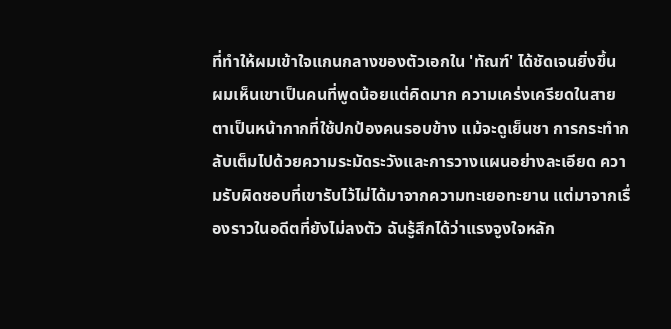ที่ทำให้ผมเข้าใจแกนกลางของตัวเอกใน 'ทัณฑ์' ได้ชัดเจนยิ่งขึ้น
ผมเห็นเขาเป็นคนที่พูดน้อยแต่คิดมาก ความเคร่งเครียดในสายตาเป็นหน้ากากที่ใช้ปกป้องคนรอบข้าง แม้จะดูเย็นชา การกระทำกลับเต็มไปด้วยความระมัดระวังและการวางแผนอย่างละเอียด ความรับผิดชอบที่เขารับไว้ไม่ได้มาจากความทะเยอทะยาน แต่มาจากเรื่องราวในอดีตที่ยังไม่ลงตัว ฉันรู้สึกได้ว่าแรงจูงใจหลัก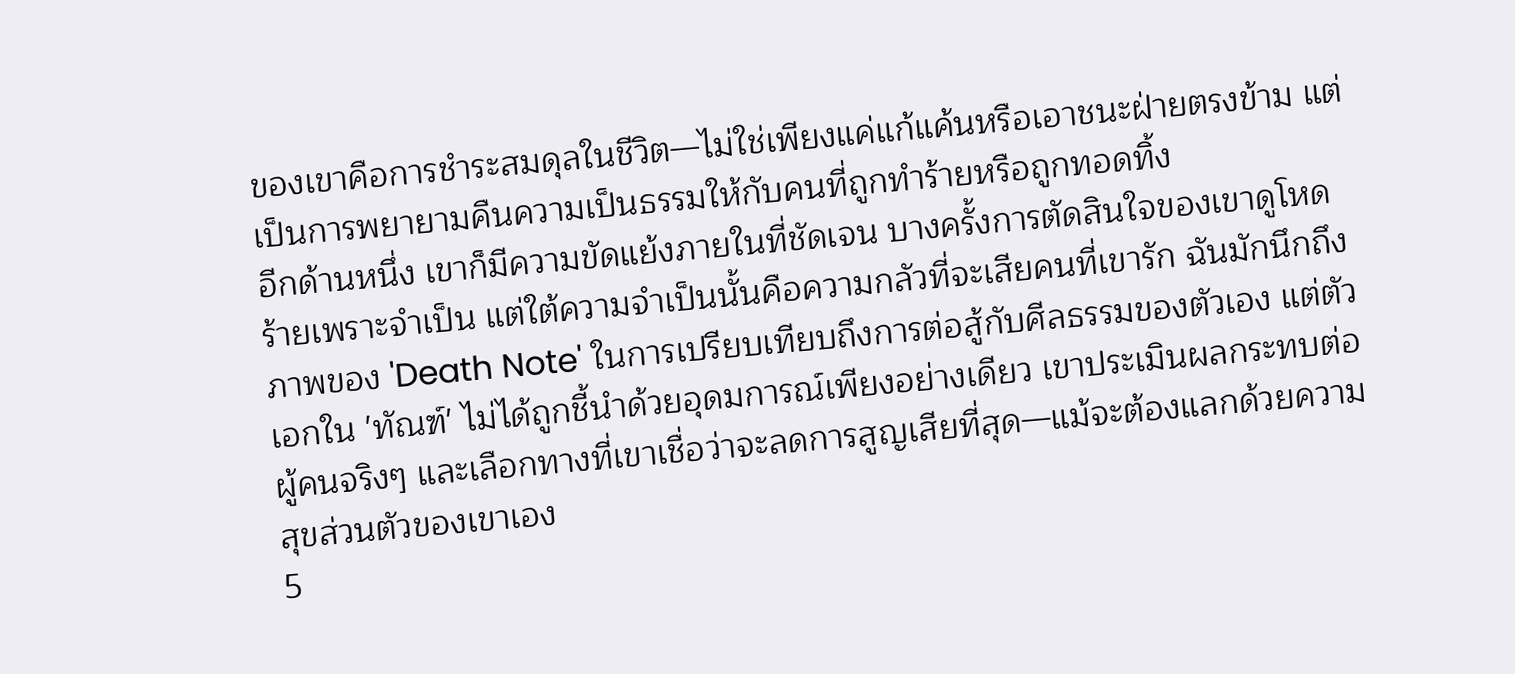ของเขาคือการชำระสมดุลในชีวิต—ไม่ใช่เพียงแค่แก้แค้นหรือเอาชนะฝ่ายตรงข้าม แต่เป็นการพยายามคืนความเป็นธรรมให้กับคนที่ถูกทำร้ายหรือถูกทอดทิ้ง
อีกด้านหนึ่ง เขาก็มีความขัดแย้งภายในที่ชัดเจน บางครั้งการตัดสินใจของเขาดูโหดร้ายเพราะจำเป็น แต่ใต้ความจำเป็นนั้นคือความกลัวที่จะเสียคนที่เขารัก ฉันมักนึกถึงภาพของ 'Death Note' ในการเปรียบเทียบถึงการต่อสู้กับศีลธรรมของตัวเอง แต่ตัวเอกใน 'ทัณฑ์' ไม่ได้ถูกชี้นำด้วยอุดมการณ์เพียงอย่างเดียว เขาประเมินผลกระทบต่อผู้คนจริงๆ และเลือกทางที่เขาเชื่อว่าจะลดการสูญเสียที่สุด—แม้จะต้องแลกด้วยความสุขส่วนตัวของเขาเอง
5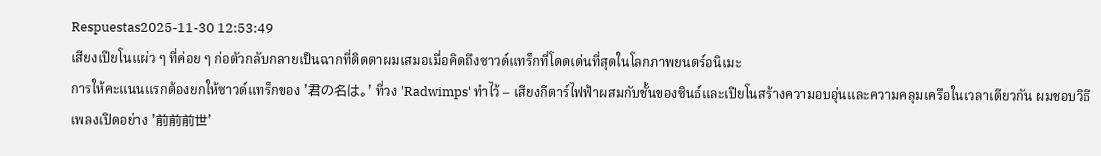Respuestas2025-11-30 12:53:49
เสียงเปียโนแผ่ว ๆ ที่ค่อย ๆ ก่อตัวกลับกลายเป็นฉากที่ติดตาผมเสมอเมื่อคิดถึงซาวด์แทร็กที่โดดเด่นที่สุดในโลกภาพยนตร์อนิเมะ
การให้คะแนนแรกต้องยกให้ซาวด์แทร็กของ '君の名は。' ที่วง 'Radwimps' ทำไว้ – เสียงกีตาร์ไฟฟ้าผสมกับชั้นของซินธ์และเปียโนสร้างความอบอุ่นและความคลุมเครือในเวลาเดียวกัน ผมชอบวิธีเพลงเปิดอย่าง '前前前世'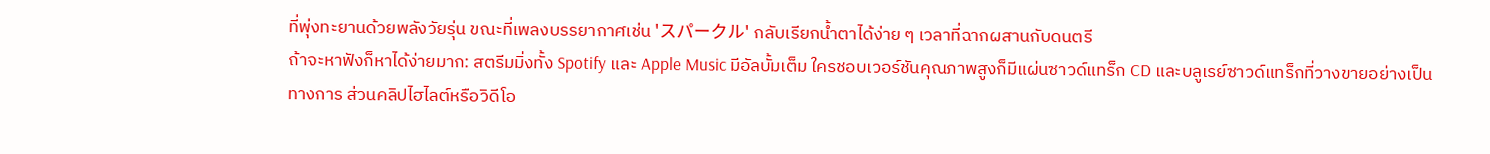ที่พุ่งทะยานด้วยพลังวัยรุ่น ขณะที่เพลงบรรยากาศเช่น 'スパークル' กลับเรียกน้ำตาได้ง่าย ๆ เวลาที่ฉากผสานกับดนตรี
ถ้าจะหาฟังก็หาได้ง่ายมาก: สตรีมมิ่งทั้ง Spotify และ Apple Music มีอัลบั้มเต็ม ใครชอบเวอร์ชันคุณภาพสูงก็มีแผ่นซาวด์แทร็ก CD และบลูเรย์ซาวด์แทร็กที่วางขายอย่างเป็นทางการ ส่วนคลิปไฮไลต์หรือวิดีโอ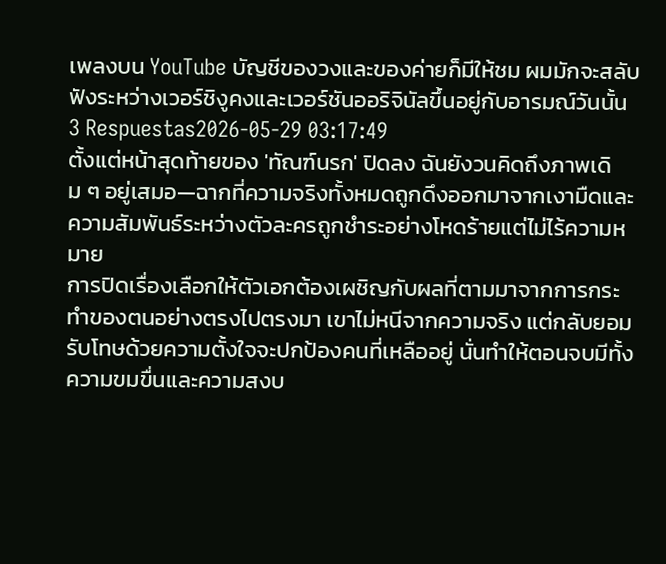เพลงบน YouTube บัญชีของวงและของค่ายก็มีให้ชม ผมมักจะสลับฟังระหว่างเวอร์ชิงูคงและเวอร์ชันออริจินัลขึ้นอยู่กับอารมณ์วันนั้น
3 Respuestas2026-05-29 03:17:49
ตั้งแต่หน้าสุดท้ายของ 'ทัณฑ์นรก' ปิดลง ฉันยังวนคิดถึงภาพเดิม ๆ อยู่เสมอ—ฉากที่ความจริงทั้งหมดถูกดึงออกมาจากเงามืดและความสัมพันธ์ระหว่างตัวละครถูกชำระอย่างโหดร้ายแต่ไม่ไร้ความหมาย
การปิดเรื่องเลือกให้ตัวเอกต้องเผชิญกับผลที่ตามมาจากการกระทำของตนอย่างตรงไปตรงมา เขาไม่หนีจากความจริง แต่กลับยอมรับโทษด้วยความตั้งใจจะปกป้องคนที่เหลืออยู่ นั่นทำให้ตอนจบมีทั้งความขมขื่นและความสงบ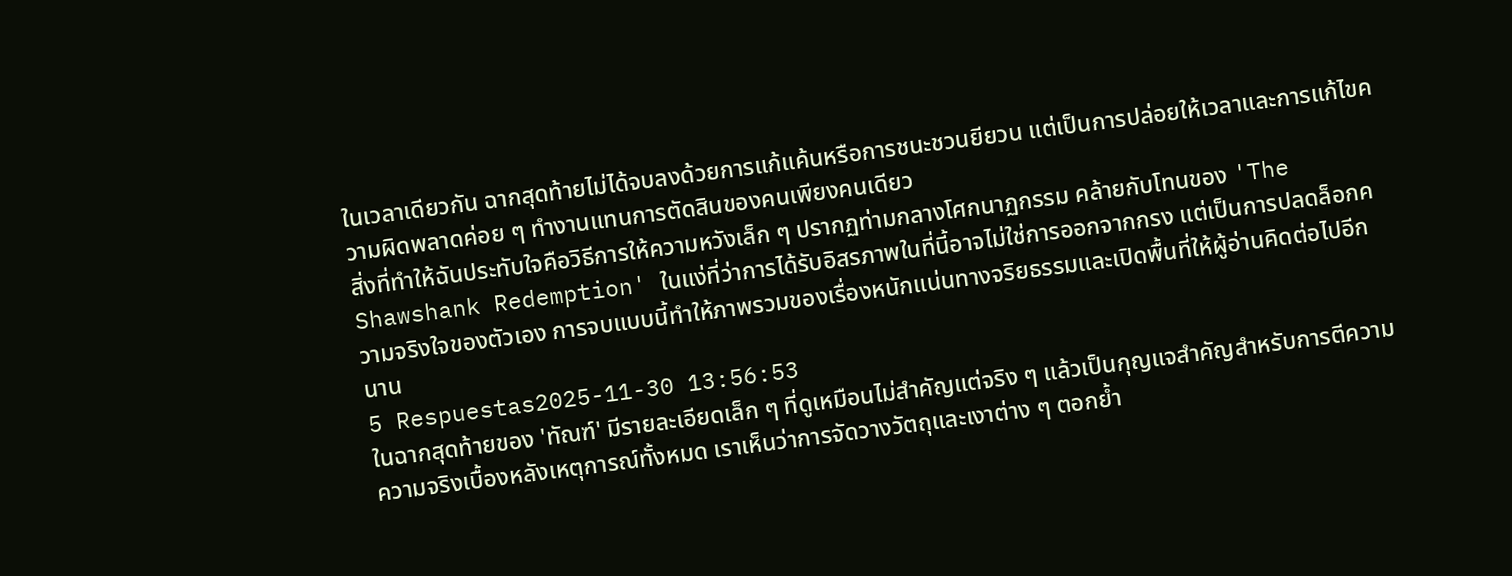ในเวลาเดียวกัน ฉากสุดท้ายไม่ได้จบลงด้วยการแก้แค้นหรือการชนะชวนยียวน แต่เป็นการปล่อยให้เวลาและการแก้ไขความผิดพลาดค่อย ๆ ทำงานแทนการตัดสินของคนเพียงคนเดียว
สิ่งที่ทำให้ฉันประทับใจคือวิธีการให้ความหวังเล็ก ๆ ปรากฏท่ามกลางโศกนาฏกรรม คล้ายกับโทนของ 'The Shawshank Redemption' ในแง่ที่ว่าการได้รับอิสรภาพในที่นี้อาจไม่ใช่การออกจากกรง แต่เป็นการปลดล็อกความจริงใจของตัวเอง การจบแบบนี้ทำให้ภาพรวมของเรื่องหนักแน่นทางจริยธรรมและเปิดพื้นที่ให้ผู้อ่านคิดต่อไปอีกนาน
5 Respuestas2025-11-30 13:56:53
ในฉากสุดท้ายของ 'ทัณฑ์' มีรายละเอียดเล็ก ๆ ที่ดูเหมือนไม่สำคัญแต่จริง ๆ แล้วเป็นกุญแจสำคัญสำหรับการตีความความจริงเบื้องหลังเหตุการณ์ทั้งหมด เราเห็นว่าการจัดวางวัตถุและเงาต่าง ๆ ตอกย้ำ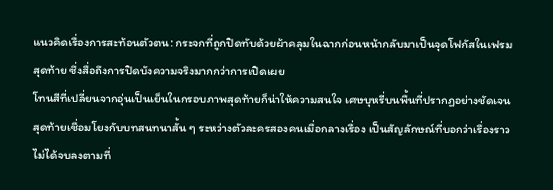แนวคิดเรื่องการสะท้อนตัวตน: กระจกที่ถูกปิดทับด้วยผ้าคลุมในฉากก่อนหน้ากลับมาเป็นจุดโฟกัสในเฟรมสุดท้าย ซึ่งสื่อถึงการปิดบังความจริงมากกว่าการเปิดเผย
โทนสีที่เปลี่ยนจากอุ่นเป็นเย็นในกรอบภาพสุดท้ายก็น่าให้ความสนใจ เศษบุหรี่บนพื้นที่ปรากฏอย่างชัดเจนสุดท้ายเชื่อมโยงกับบทสนทนาสั้น ๆ ระหว่างตัวละครสองคนเมื่อกลางเรื่อง เป็นสัญลักษณ์ที่บอกว่าเรื่องราวไม่ได้จบลงตามที่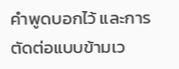คำพูดบอกไว้ และการตัดต่อแบบข้ามเว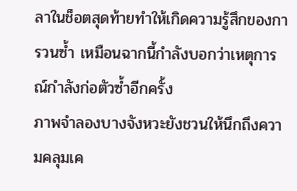ลาในช็อตสุดท้ายทำให้เกิดความรู้สึกของการวนซ้ำ เหมือนฉากนี้กำลังบอกว่าเหตุการณ์กำลังก่อตัวซ้ำอีกครั้ง
ภาพจำลองบางจังหวะยังชวนให้นึกถึงความคลุมเค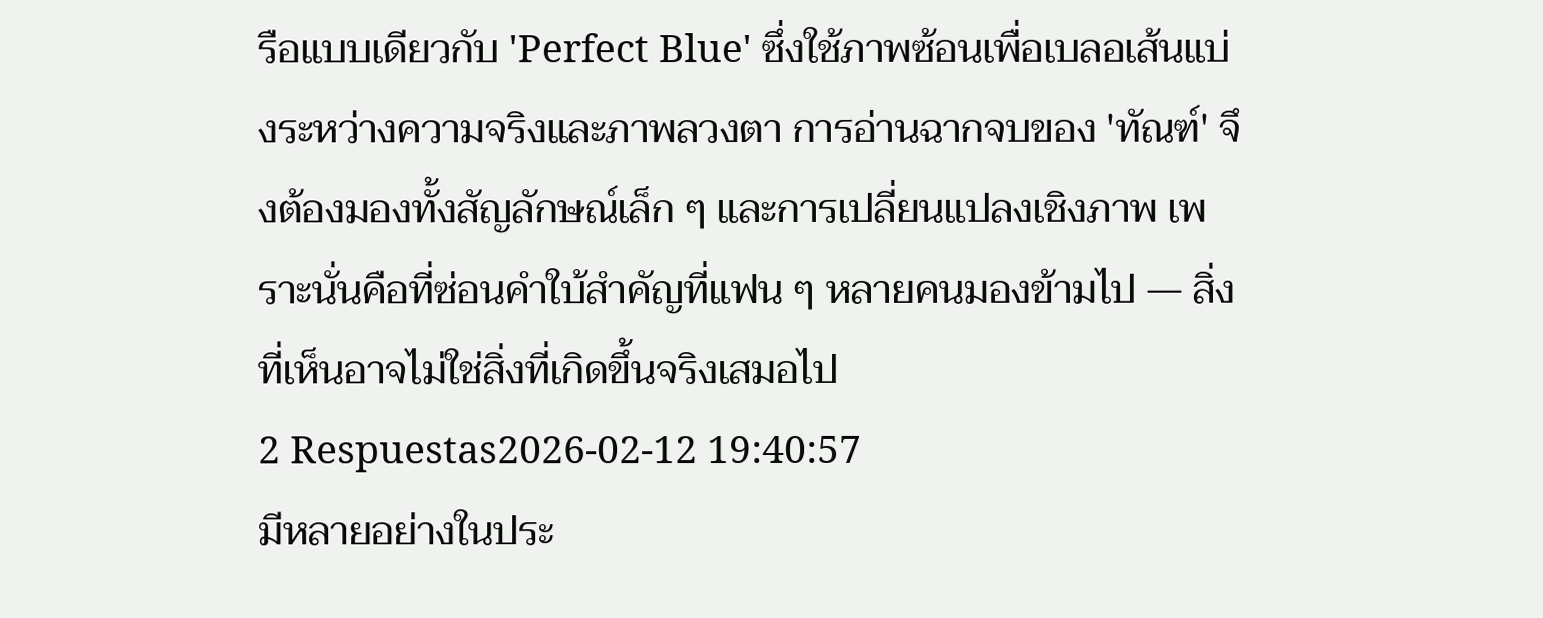รือแบบเดียวกับ 'Perfect Blue' ซึ่งใช้ภาพซ้อนเพื่อเบลอเส้นแบ่งระหว่างความจริงและภาพลวงตา การอ่านฉากจบของ 'ทัณฑ์' จึงต้องมองทั้งสัญลักษณ์เล็ก ๆ และการเปลี่ยนแปลงเชิงภาพ เพราะนั่นคือที่ซ่อนคำใบ้สำคัญที่แฟน ๆ หลายคนมองข้ามไป — สิ่งที่เห็นอาจไม่ใช่สิ่งที่เกิดขึ้นจริงเสมอไป
2 Respuestas2026-02-12 19:40:57
มีหลายอย่างในประ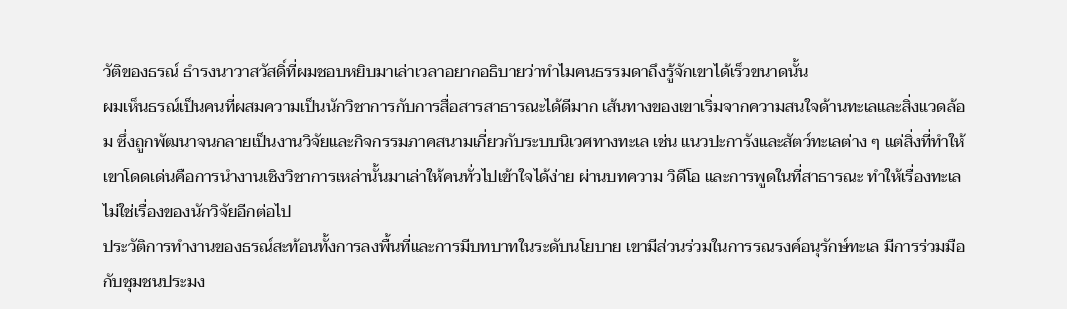วัติของธรณ์ ธํารงนาวาสวัสดิ์ที่ผมชอบหยิบมาเล่าเวลาอยากอธิบายว่าทำไมคนธรรมดาถึงรู้จักเขาได้เร็วขนาดนั้น
ผมเห็นธรณ์เป็นคนที่ผสมความเป็นนักวิชาการกับการสื่อสารสาธารณะได้ดีมาก เส้นทางของเขาเริ่มจากความสนใจด้านทะเลและสิ่งแวดล้อม ซึ่งถูกพัฒนาจนกลายเป็นงานวิจัยและกิจกรรมภาคสนามเกี่ยวกับระบบนิเวศทางทะเล เช่น แนวปะการังและสัตว์ทะเลต่าง ๆ แต่สิ่งที่ทำให้เขาโดดเด่นคือการนำงานเชิงวิชาการเหล่านั้นมาเล่าให้คนทั่วไปเข้าใจได้ง่าย ผ่านบทความ วิดีโอ และการพูดในที่สาธารณะ ทำให้เรื่องทะเลไม่ใช่เรื่องของนักวิจัยอีกต่อไป
ประวัติการทำงานของธรณ์สะท้อนทั้งการลงพื้นที่และการมีบทบาทในระดับนโยบาย เขามีส่วนร่วมในการรณรงค์อนุรักษ์ทะเล มีการร่วมมือกับชุมชนประมง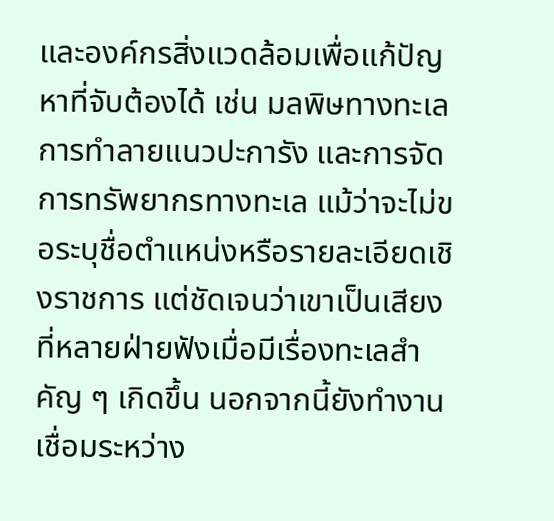และองค์กรสิ่งแวดล้อมเพื่อแก้ปัญหาที่จับต้องได้ เช่น มลพิษทางทะเล การทำลายแนวปะการัง และการจัดการทรัพยากรทางทะเล แม้ว่าจะไม่ขอระบุชื่อตำแหน่งหรือรายละเอียดเชิงราชการ แต่ชัดเจนว่าเขาเป็นเสียงที่หลายฝ่ายฟังเมื่อมีเรื่องทะเลสำคัญ ๆ เกิดขึ้น นอกจากนี้ยังทำงานเชื่อมระหว่าง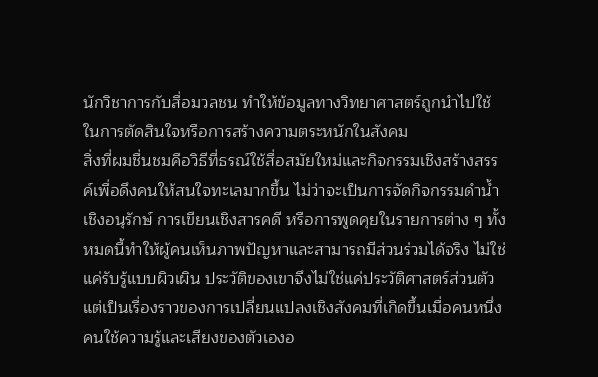นักวิชาการกับสื่อมวลชน ทำให้ข้อมูลทางวิทยาศาสตร์ถูกนำไปใช้ในการตัดสินใจหรือการสร้างความตระหนักในสังคม
สิ่งที่ผมชื่นชมคือวิธีที่ธรณ์ใช้สื่อสมัยใหม่และกิจกรรมเชิงสร้างสรรค์เพื่อดึงคนให้สนใจทะเลมากขึ้น ไม่ว่าจะเป็นการจัดกิจกรรมดำน้ำเชิงอนุรักษ์ การเขียนเชิงสารคดี หรือการพูดคุยในรายการต่าง ๆ ทั้งหมดนี้ทำให้ผู้คนเห็นภาพปัญหาและสามารถมีส่วนร่วมได้จริง ไม่ใช่แค่รับรู้แบบผิวเผิน ประวัติของเขาจึงไม่ใช่แค่ประวัติศาสตร์ส่วนตัว แต่เป็นเรื่องราวของการเปลี่ยนแปลงเชิงสังคมที่เกิดขึ้นเมื่อคนหนึ่งคนใช้ความรู้และเสียงของตัวเองอ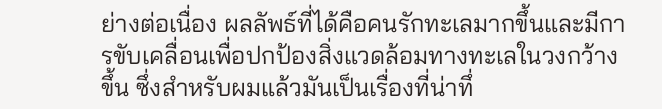ย่างต่อเนื่อง ผลลัพธ์ที่ได้คือคนรักทะเลมากขึ้นและมีการขับเคลื่อนเพื่อปกป้องสิ่งแวดล้อมทางทะเลในวงกว้างขึ้น ซึ่งสำหรับผมแล้วมันเป็นเรื่องที่น่าทึ่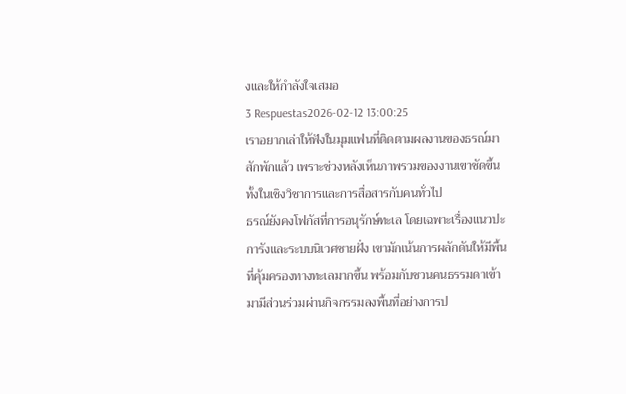งและให้กำลังใจเสมอ
3 Respuestas2026-02-12 13:00:25
เราอยากเล่าให้ฟังในมุมแฟนที่ติดตามผลงานของธรณ์มาสักพักแล้ว เพราะช่วงหลังเห็นภาพรวมของงานเขาชัดขึ้นทั้งในเชิงวิชาการและการสื่อสารกับคนทั่วไป
ธรณ์ยังคงโฟกัสที่การอนุรักษ์ทะเล โดยเฉพาะเรื่องแนวปะการังและระบบนิเวศชายฝั่ง เขามักเน้นการผลักดันให้มีพื้นที่คุ้มครองทางทะเลมากขึ้น พร้อมกับชวนคนธรรมดาเข้ามามีส่วนร่วมผ่านกิจกรรมลงพื้นที่อย่างการป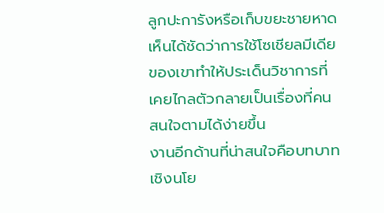ลูกปะการังหรือเก็บขยะชายหาด เห็นได้ชัดว่าการใช้โซเชียลมีเดียของเขาทำให้ประเด็นวิชาการที่เคยไกลตัวกลายเป็นเรื่องที่คนสนใจตามได้ง่ายขึ้น
งานอีกด้านที่น่าสนใจคือบทบาทเชิงนโย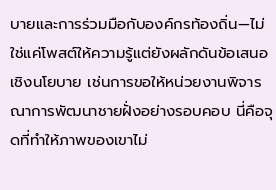บายและการร่วมมือกับองค์กรท้องถิ่น—ไม่ใช่แค่โพสต์ให้ความรู้แต่ยังผลักดันข้อเสนอเชิงนโยบาย เช่นการขอให้หน่วยงานพิจารณาการพัฒนาชายฝั่งอย่างรอบคอบ นี่คือจุดที่ทำให้ภาพของเขาไม่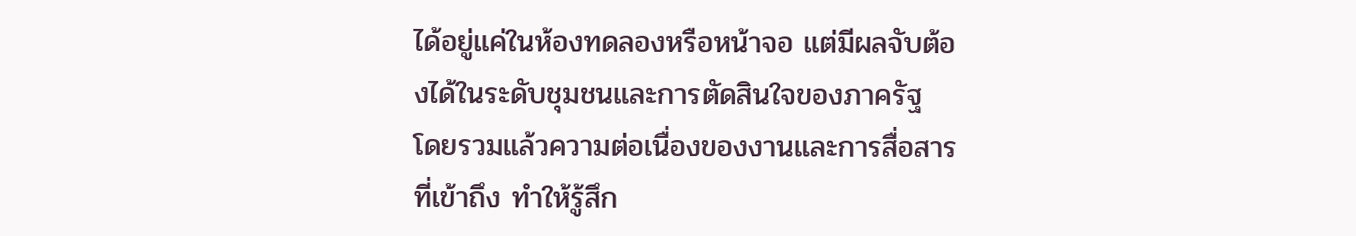ได้อยู่แค่ในห้องทดลองหรือหน้าจอ แต่มีผลจับต้องได้ในระดับชุมชนและการตัดสินใจของภาครัฐ
โดยรวมแล้วความต่อเนื่องของงานและการสื่อสารที่เข้าถึง ทำให้รู้สึก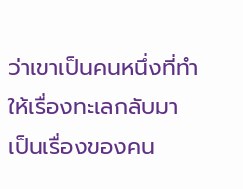ว่าเขาเป็นคนหนึ่งที่ทำให้เรื่องทะเลกลับมาเป็นเรื่องของคน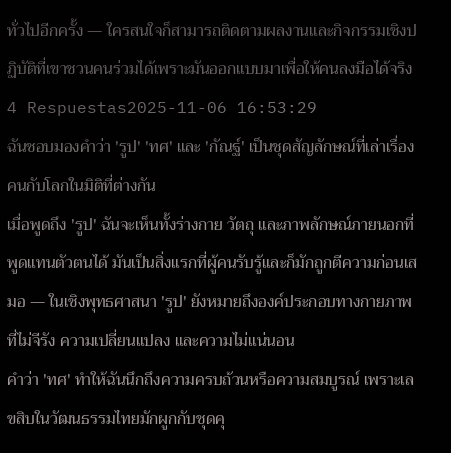ทั่วไปอีกครั้ง — ใครสนใจก็สามารถติดตามผลงานและกิจกรรมเชิงปฏิบัติที่เขาชวนคนร่วมได้เพราะมันออกแบบมาเพื่อให้คนลงมือได้จริง
4 Respuestas2025-11-06 16:53:29
ฉันชอบมองคำว่า 'รูป' 'ทศ' และ 'กัณฐ์' เป็นชุดสัญลักษณ์ที่เล่าเรื่องคนกับโลกในมิติที่ต่างกัน
เมื่อพูดถึง 'รูป' ฉันจะเห็นทั้งร่างกาย วัตถุ และภาพลักษณ์ภายนอกที่พูดแทนตัวตนได้ มันเป็นสิ่งแรกที่ผู้คนรับรู้และก็มักถูกตีความก่อนเสมอ — ในเชิงพุทธศาสนา 'รูป' ยังหมายถึงองค์ประกอบทางกายภาพที่ไม่จีรัง ความเปลี่ยนแปลง และความไม่แน่นอน
คำว่า 'ทศ' ทำให้ฉันนึกถึงความครบถ้วนหรือความสมบูรณ์ เพราะเลขสิบในวัฒนธรรมไทยมักผูกกับชุดคุ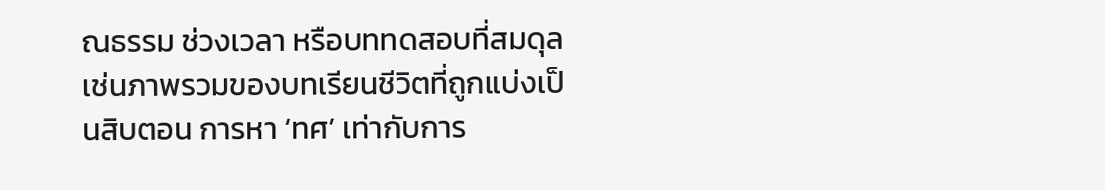ณธรรม ช่วงเวลา หรือบททดสอบที่สมดุล เช่นภาพรวมของบทเรียนชีวิตที่ถูกแบ่งเป็นสิบตอน การหา ‘ทศ’ เท่ากับการ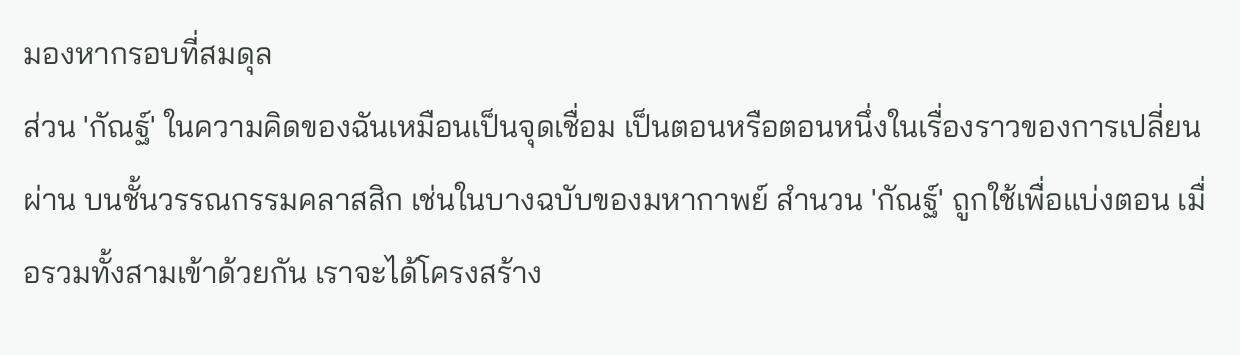มองหากรอบที่สมดุล
ส่วน 'กัณฐ์' ในความคิดของฉันเหมือนเป็นจุดเชื่อม เป็นตอนหรือตอนหนึ่งในเรื่องราวของการเปลี่ยนผ่าน บนชั้นวรรณกรรมคลาสสิก เช่นในบางฉบับของมหากาพย์ สำนวน 'กัณฐ์' ถูกใช้เพื่อแบ่งตอน เมื่อรวมทั้งสามเข้าด้วยกัน เราจะได้โครงสร้าง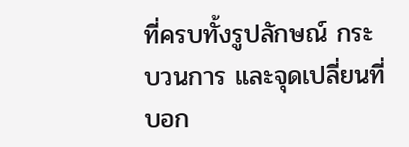ที่ครบทั้งรูปลักษณ์ กระบวนการ และจุดเปลี่ยนที่บอก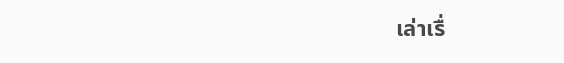เล่าเรื่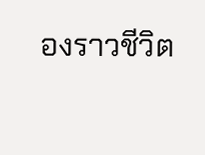องราวชีวิต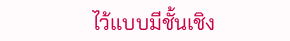ไว้แบบมีชั้นเชิง